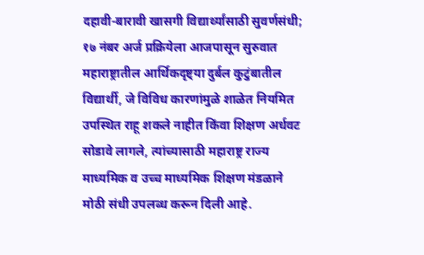दहावी-बारावी खासगी विद्यार्थ्यांसाठी सुवर्णसंधी; १७ नंबर अर्ज प्रक्रियेला आजपासून सुरुवात
महाराष्ट्रातील आर्थिकदृष्ट्या दुर्बल कुटुंबातील विद्यार्थी, जे विविध कारणांमुळे शाळेत नियमित उपस्थित राहू शकले नाहीत किंवा शिक्षण अर्धवट सोडावे लागले, त्यांच्यासाठी महाराष्ट्र राज्य माध्यमिक व उच्च माध्यमिक शिक्षण मंडळाने मोठी संधी उपलब्ध करून दिली आहे.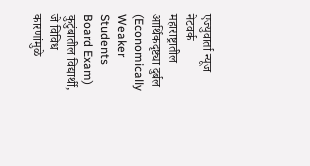एज्युवार्ता न्यूज नेटवर्क
महाराष्ट्रातील आर्थिकदृष्ट्या दुर्बल (Economically Weaker Students Board Exam) कुटुंबातील विद्यार्थी, जे विविध कारणांमुळे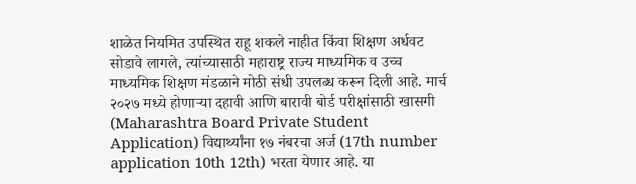शाळेत नियमित उपस्थित राहू शकले नाहीत किंवा शिक्षण अर्धवट सोडावे लागले, त्यांच्यासाठी महाराष्ट्र राज्य माध्यमिक व उच्च माध्यमिक शिक्षण मंडळाने मोठी संधी उपलब्ध करून दिली आहे. मार्च २०२७ मध्ये होणाऱ्या दहावी आणि बारावी बोर्ड परीक्षांसाठी खासगी (Maharashtra Board Private Student Application) विद्यार्थ्यांना १७ नंबरचा अर्ज (17th number application 10th 12th) भरता येणार आहे. या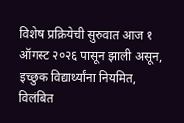विशेष प्रक्रियेची सुरुवात आज १ ऑगस्ट २०२६ पासून झाली असून, इच्छुक विद्यार्थ्यांना नियमित, विलंबित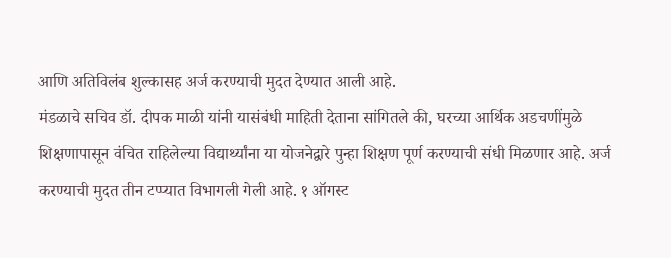आणि अतिविलंब शुल्कासह अर्ज करण्याची मुदत देण्यात आली आहे.
मंडळाचे सचिव डॉ. दीपक माळी यांनी यासंबंधी माहिती देताना सांगितले की, घरच्या आर्थिक अडचणींमुळे शिक्षणापासून वंचित राहिलेल्या विद्यार्थ्यांना या योजनेद्वारे पुन्हा शिक्षण पूर्ण करण्याची संधी मिळणार आहे. अर्ज करण्याची मुदत तीन टप्प्यात विभागली गेली आहे. १ ऑगस्ट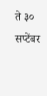ते ३० सप्टेंबर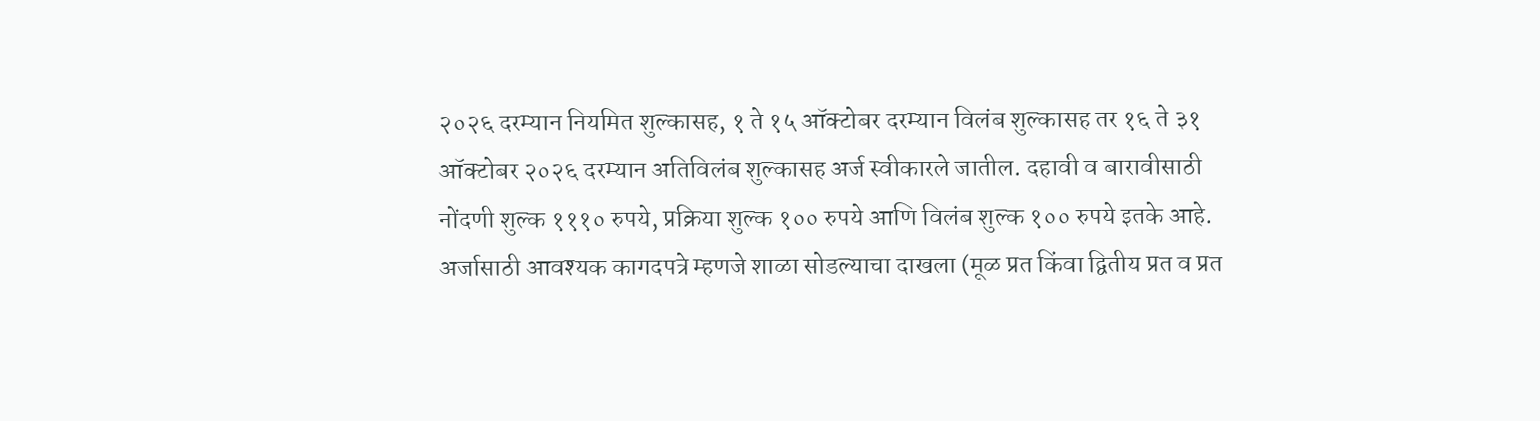२०२६ दरम्यान नियमित शुल्कासह, १ ते १५ ऑक्टोबर दरम्यान विलंब शुल्कासह तर १६ ते ३१ ऑक्टोबर २०२६ दरम्यान अतिविलंब शुल्कासह अर्ज स्वीकारले जातील. दहावी व बारावीसाठी नोंदणी शुल्क १११० रुपये, प्रक्रिया शुल्क १०० रुपये आणि विलंब शुल्क १०० रुपये इतके आहे.
अर्जासाठी आवश्यक कागदपत्रे म्हणजे शाळा सोडल्याचा दाखला (मूळ प्रत किंवा द्वितीय प्रत व प्रत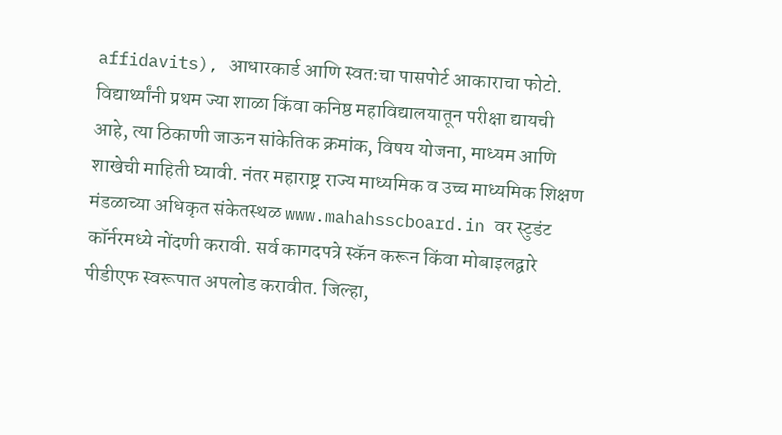affidavits), आधारकार्ड आणि स्वतःचा पासपोर्ट आकाराचा फोटो. विद्यार्थ्यांनी प्रथम ज्या शाळा किंवा कनिष्ठ महाविद्यालयातून परीक्षा द्यायची आहे, त्या ठिकाणी जाऊन सांकेतिक क्रमांक, विषय योजना, माध्यम आणि शाखेची माहिती घ्यावी. नंतर महाराष्ट्र राज्य माध्यमिक व उच्च माध्यमिक शिक्षण मंडळाच्या अधिकृत संकेतस्थळ www.mahahsscboard.in वर स्टुडंट कॉर्नरमध्ये नोंदणी करावी. सर्व कागदपत्रे स्कॅन करून किंवा मोबाइलद्वारे पीडीएफ स्वरूपात अपलोड करावीत. जिल्हा,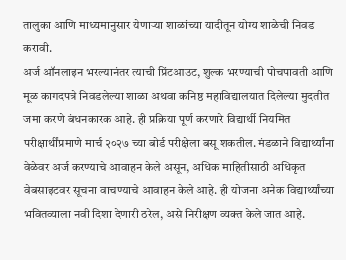तालुका आणि माध्यमानुसार येणाऱ्या शाळांच्या यादीतून योग्य शाळेची निवड करावी.
अर्ज ऑनलाइन भरल्यानंतर त्याची प्रिंटआउट, शुल्क भरण्याची पोचपावती आणि मूळ कागदपत्रे निवडलेल्या शाळा अथवा कनिष्ठ महाविद्यालयात दिलेल्या मुदतीत जमा करणे बंधनकारक आहे. ही प्रक्रिया पूर्ण करणारे विद्यार्थी नियमित परीक्षार्थींप्रमाणे मार्च २०२७ च्या बोर्ड परीक्षेला बसू शकतील. मंडळाने विद्यार्थ्यांना वेळेवर अर्ज करण्याचे आवाहन केले असून, अधिक माहितीसाठी अधिकृत वेबसाइटवर सूचना वाचण्याचे आवाहन केले आहे. ही योजना अनेक विद्यार्थ्यांच्या भवितव्याला नवी दिशा देणारी ठरेल, असे निरीक्षण व्यक्त केले जात आहे.